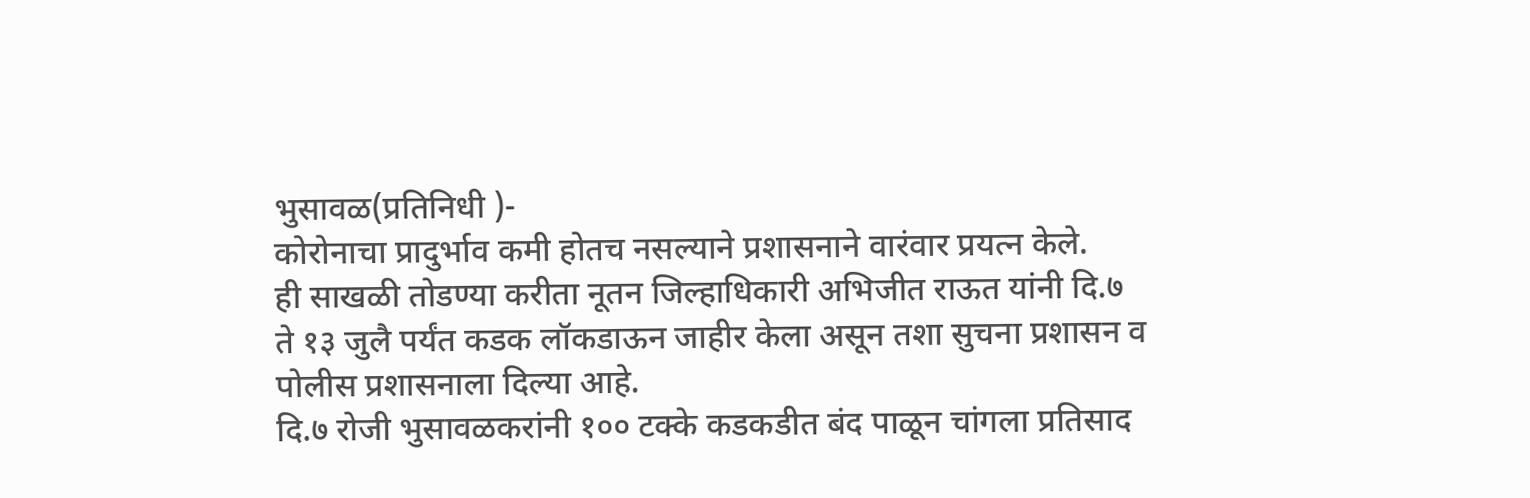भुसावळ(प्रतिनिधी )-
कोरोनाचा प्रादुर्भाव कमी होतच नसल्याने प्रशासनाने वारंवार प्रयत्न केले.
ही साखळी तोडण्या करीता नूतन जिल्हाधिकारी अभिजीत राऊत यांनी दि.७ ते १३ जुलै पर्यंत कडक लॉकडाऊन जाहीर केला असून तशा सुचना प्रशासन व पोलीस प्रशासनाला दिल्या आहे.
दि.७ रोजी भुसावळकरांनी १०० टक्के कडकडीत बंद पाळून चांगला प्रतिसाद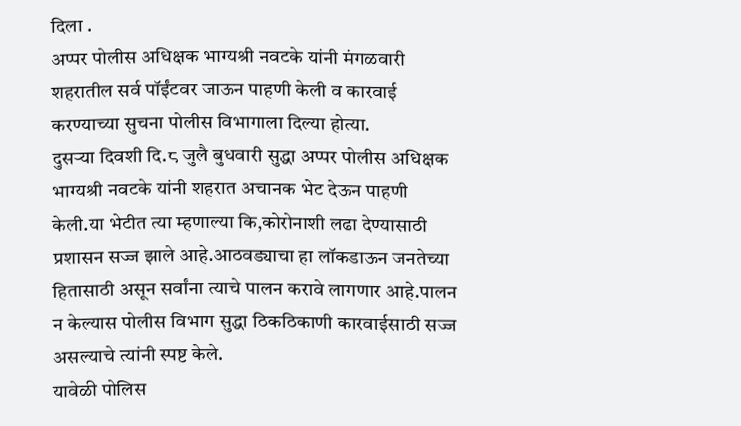दिला .
अप्पर पोलीस अधिक्षक भाग्यश्री नवटके यांनी मंगळवारी शहरातील सर्व पॉईंटवर जाऊन पाहणी केली व कारवाई करण्याच्या सुचना पोलीस विभागाला दिल्या होत्या.
दुसऱ्या दिवशी दि.८ जुलै बुधवारी सुद्धा अप्पर पोलीस अधिक्षक भाग्यश्री नवटके यांनी शहरात अचानक भेट देऊन पाहणी केली.या भेटीत त्या म्हणाल्या कि,कोरोनाशी लढा देण्यासाठी प्रशासन सज्ज झाले आहे.आठवड्याचा हा लॉकडाऊन जनतेच्या हितासाठी असून सर्वांना त्याचे पालन करावे लागणार आहे.पालन न केल्यास पोलीस विभाग सुद्धा ठिकठिकाणी कारवाईसाठी सज्ज असल्याचे त्यांनी स्पष्ट केले.
यावेळी पोलिस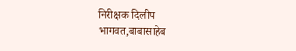निरीक्षक दिलीप भागवत,बाबासाहेब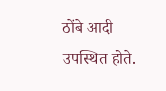ठोंबे आदी उपस्थित होते.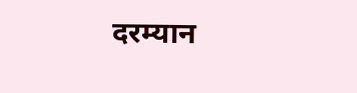दरम्यान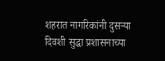शहरात नागरिकांनी दुसऱ्या दिवशी सुद्धा प्रशासनाच्या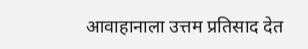आवाहानाला उत्तम प्रतिसाद देत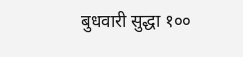बुधवारी सुद्धा १००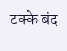टक्के बंद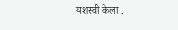यशस्वी केला .